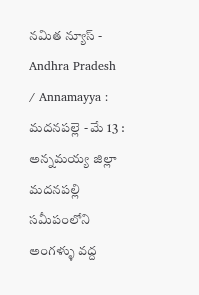నమిత న్యూస్ - Andhra Pradesh / Annamayya : మదనపల్లె - మే 13 : అన్నమయ్య జిల్లా మదనపల్లి సమీపంలోని అంగళ్ళు వద్ద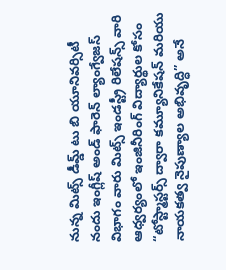నున్న మిట్స్ డీమ్డ్ టు బి యూనివర్సిటీ నందు ఇంగ్లీష్ అండ్ ఫారెన్ ల్యాంగ్వేజస్ విభాగం వారు మిట్స్ ఇండస్ట్రీ రిలేషన్స్ వారి ఆధ్వర్యంలో ఇంజినీరింగ్ విద్యార్థుల కోసం “టోస్ట్మాస్టర్స్ ద్వారా కమ్యూనికేషన్ మరియు నాయకత్వ నైపుణ్యాల అభివృద్ధి” అనే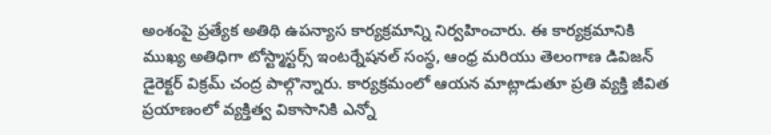అంశంపై ప్రత్యేక అతిథి ఉపన్యాస కార్యక్రమాన్ని నిర్వహించారు. ఈ కార్యక్రమానికి ముఖ్య అతిధిగా టోస్ట్మాస్టర్స్ ఇంటర్నేషనల్ సంస్థ, ఆంధ్ర మరియు తెలంగాణ డివిజన్ డైరెక్టర్ విక్రమ్ చంద్ర పాల్గొన్నారు. కార్యక్రమంలో ఆయన మాట్లాడుతూ ప్రతి వ్యక్తి జీవిత ప్రయాణంలో వ్యక్తిత్వ వికాసానికి ఎన్నో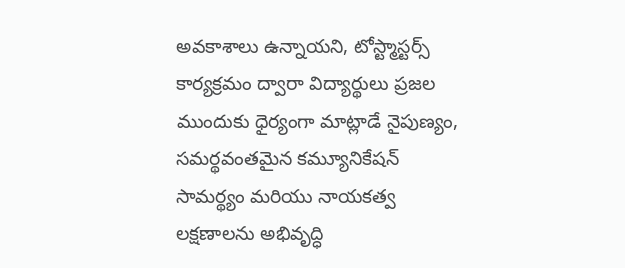అవకాశాలు ఉన్నాయని, టోస్ట్మాస్టర్స్ కార్యక్రమం ద్వారా విద్యార్థులు ప్రజల ముందుకు ధైర్యంగా మాట్లాడే నైపుణ్యం, సమర్థవంతమైన కమ్యూనికేషన్ సామర్థ్యం మరియు నాయకత్వ లక్షణాలను అభివృద్ధి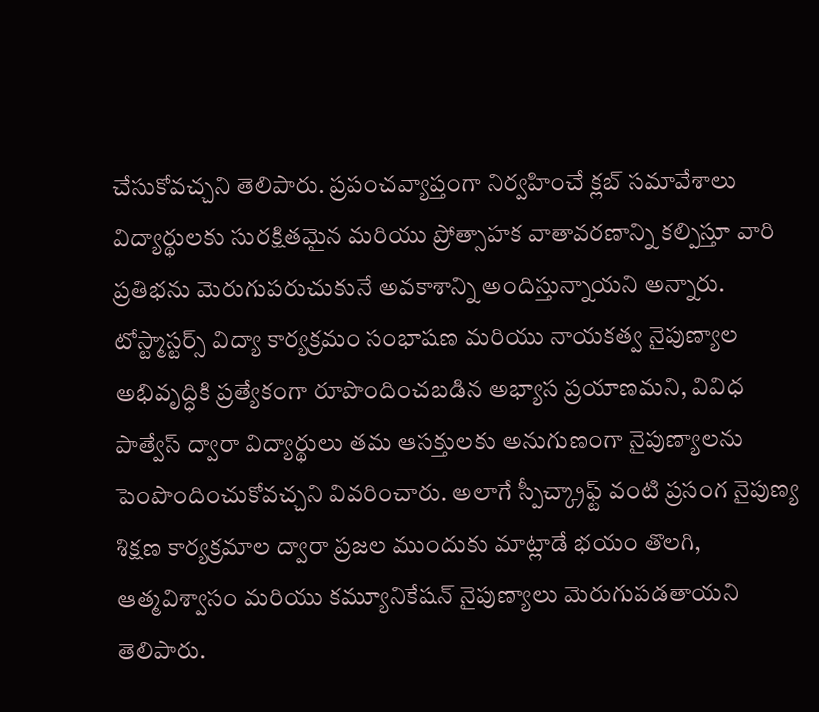చేసుకోవచ్చని తెలిపారు. ప్రపంచవ్యాప్తంగా నిర్వహించే క్లబ్ సమావేశాలు విద్యార్థులకు సురక్షితమైన మరియు ప్రోత్సాహక వాతావరణాన్ని కల్పిస్తూ వారి ప్రతిభను మెరుగుపరుచుకునే అవకాశాన్ని అందిస్తున్నాయని అన్నారు. టోస్ట్మాస్టర్స్ విద్యా కార్యక్రమం సంభాషణ మరియు నాయకత్వ నైపుణ్యాల అభివృద్ధికి ప్రత్యేకంగా రూపొందించబడిన అభ్యాస ప్రయాణమని, వివిధ పాత్వేస్ ద్వారా విద్యార్థులు తమ ఆసక్తులకు అనుగుణంగా నైపుణ్యాలను పెంపొందించుకోవచ్చని వివరించారు. అలాగే స్పీచ్క్రాఫ్ట్ వంటి ప్రసంగ నైపుణ్య శిక్షణ కార్యక్రమాల ద్వారా ప్రజల ముందుకు మాట్లాడే భయం తొలగి, ఆత్మవిశ్వాసం మరియు కమ్యూనికేషన్ నైపుణ్యాలు మెరుగుపడతాయని తెలిపారు.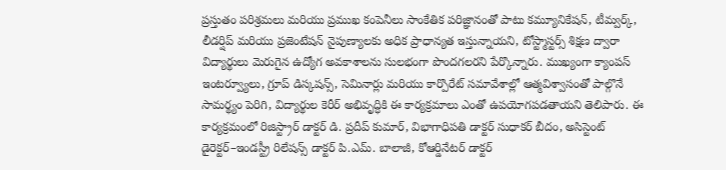ప్రస్తుతం పరిశ్రమలు మరియు ప్రముఖ కంపెనీలు సాంకేతిక పరిజ్ఞానంతో పాటు కమ్యూనికేషన్, టీమ్వర్క్, లీడర్షిప్ మరియు ప్రజెంటేషన్ నైపుణ్యాలకు అధిక ప్రాధాన్యత ఇస్తున్నాయని, టోస్ట్మాస్టర్స్ శిక్షణ ద్వారా విద్యార్థులు మెరుగైన ఉద్యోగ అవకాశాలను సులభంగా పొందగలరని పేర్కొన్నారు. ముఖ్యంగా క్యాంపస్ ఇంటర్వ్యూలు, గ్రూప్ డిస్కషన్స్, సెమినార్లు మరియు కార్పొరేట్ సమావేశాల్లో ఆత్మవిశ్వాసంతో పాల్గొనే సామర్థ్యం పెరిగి, విద్యార్థుల కెరీర్ అభివృద్ధికి ఈ కార్యక్రమాలు ఎంతో ఉపయోగపడతాయని తెలిపారు. ఈ కార్యక్రమంలో రిజిస్ట్రార్ డాక్టర్ డి. ప్రదీప్ కుమార్, విభాగాధిపతి డాక్టర్ సుధాకర్ బీదం, అసిస్టెంట్ డైరెక్టర్–ఇండస్ట్రీ రిలేషన్స్ డాక్టర్ పి.ఎమ్. బాలాజీ, కోఆర్డినేటర్ డాక్టర్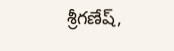శ్రీగణేష్,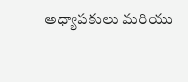అధ్యాపకులు మరియు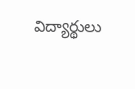విద్యార్థులు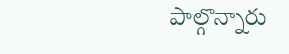పాల్గొన్నారు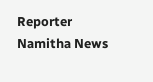Reporter
Namitha News